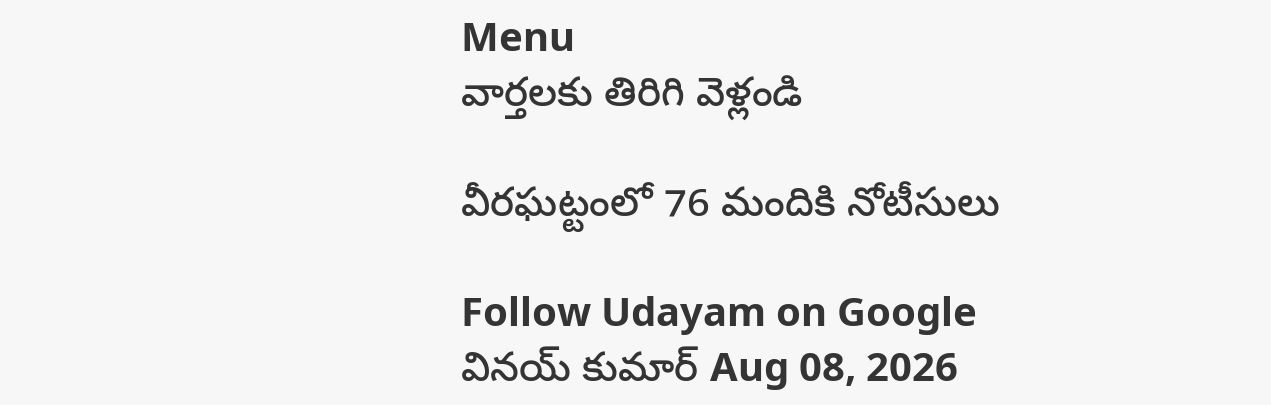Menu
వార్తలకు తిరిగి వెళ్లండి

వీరఘట్టంలో 76 మందికి నోటీసులు

Follow Udayam on Google
వినయ్ కుమార్ Aug 08, 2026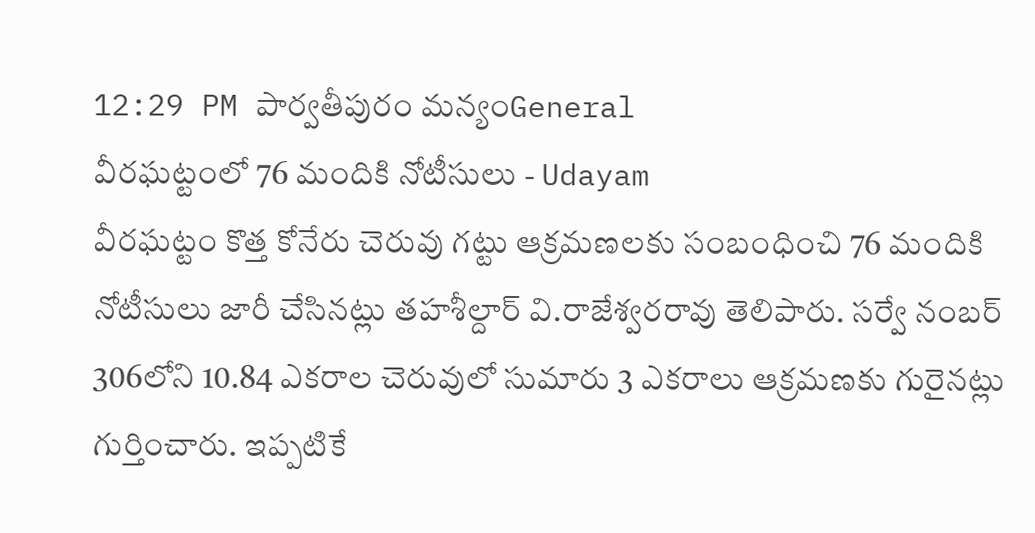12:29 PM పార్వతీపురం మన్యంGeneral
వీరఘట్టంలో 76 మందికి నోటీసులు - Udayam
వీరఘట్టం కొత్త కోనేరు చెరువు గట్టు ఆక్రమణలకు సంబంధించి 76 మందికి నోటీసులు జారీ చేసినట్లు తహశీల్దార్ వి.రాజేశ్వరరావు తెలిపారు. సర్వే నంబర్ 306లోని 10.84 ఎకరాల చెరువులో సుమారు 3 ఎకరాలు ఆక్రమణకు గురైనట్లు గుర్తించారు. ఇప్పటికే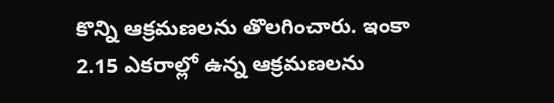కొన్ని ఆక్రమణలను తొలగించారు. ఇంకా 2.15 ఎకరాల్లో ఉన్న ఆక్రమణలను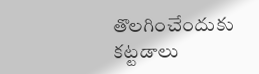తొలగించేందుకు కట్టడాలు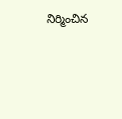నిర్మించిన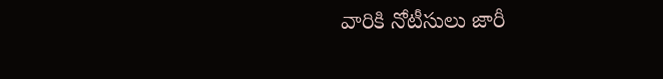వారికి నోటీసులు జారీ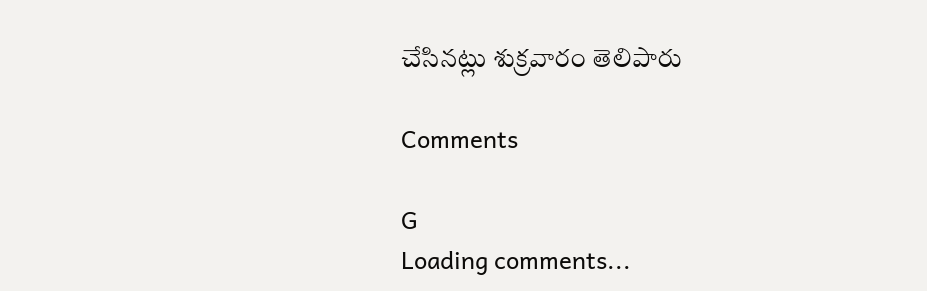చేసినట్లు శుక్రవారం తెలిపారు

Comments

G
Loading comments...